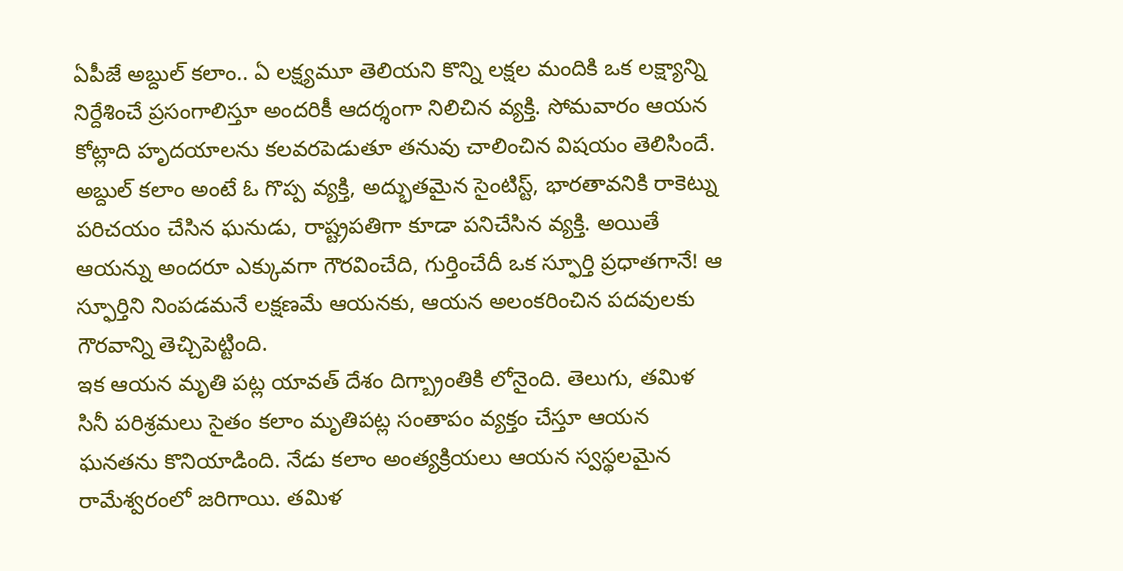ఏపీజే అబ్దుల్ కలాం.. ఏ లక్ష్యమూ తెలియని కొన్ని లక్షల మందికి ఒక లక్ష్యాన్ని నిర్దేశించే ప్రసంగాలిస్తూ అందరికీ ఆదర్శంగా నిలిచిన వ్యక్తి. సోమవారం ఆయన కోట్లాది హృదయాలను కలవరపెడుతూ తనువు చాలించిన విషయం తెలిసిందే. అబ్దుల్ కలాం అంటే ఓ గొప్ప వ్యక్తి, అద్భుతమైన సైంటిస్ట్, భారతావనికి రాకెట్ను పరిచయం చేసిన ఘనుడు, రాష్ట్రపతిగా కూడా పనిచేసిన వ్యక్తి. అయితే ఆయన్ను అందరూ ఎక్కువగా గౌరవించేది, గుర్తించేదీ ఒక స్ఫూర్తి ప్రధాతగానే! ఆ స్ఫూర్తిని నింపడమనే లక్షణమే ఆయనకు, ఆయన అలంకరించిన పదవులకు గౌరవాన్ని తెచ్చిపెట్టింది.
ఇక ఆయన మృతి పట్ల యావత్ దేశం దిగ్బ్రాంతికి లోనైంది. తెలుగు, తమిళ సినీ పరిశ్రమలు సైతం కలాం మృతిపట్ల సంతాపం వ్యక్తం చేస్తూ ఆయన ఘనతను కొనియాడింది. నేడు కలాం అంత్యక్రియలు ఆయన స్వస్థలమైన రామేశ్వరంలో జరిగాయి. తమిళ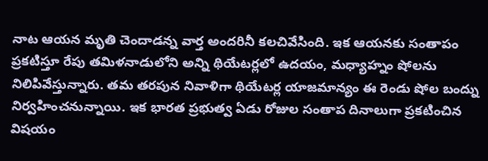నాట ఆయన మృతి చెందాడన్న వార్త అందరినీ కలచివేసింది. ఇక ఆయనకు సంతాపం ప్రకటిస్తూ రేపు తమిళనాడులోని అన్ని థియేటర్లలో ఉదయం, మధ్యాహ్నం షోలను నిలిపివేస్తున్నారు. తమ తరపున నివాళిగా థియేటర్ల యాజమాన్యం ఈ రెండు షోల బంద్ను నిర్వహించనున్నాయి. ఇక భారత ప్రభుత్వ ఏడు రోజుల సంతాప దినాలుగా ప్రకటించిన విషయం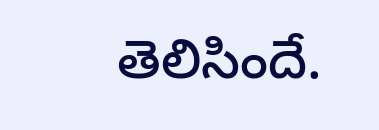తెలిసిందే.